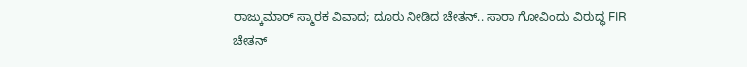ರಾಜ್ಕುಮಾರ್ ಸ್ಮಾರಕ ವಿವಾದ; ದೂರು ನೀಡಿದ ಚೇತನ್.. ಸಾರಾ ಗೋವಿಂದು ವಿರುದ್ಧ FIR
ಚೇತನ್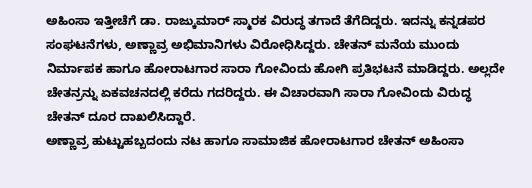ಅಹಿಂಸಾ ಇತ್ತೀಚೆಗೆ ಡಾ. ರಾಜ್ಕುಮಾರ್ ಸ್ಮಾರಕ ವಿರುದ್ಧ ತಗಾದೆ ತೆಗೆದಿದ್ದರು. ಇದನ್ನು ಕನ್ನಡಪರ ಸಂಘಟನೆಗಳು, ಅಣ್ಣಾವ್ರ ಅಭಿಮಾನಿಗಳು ವಿರೋಧಿಸಿದ್ದರು. ಚೇತನ್ ಮನೆಯ ಮುಂದು ನಿರ್ಮಾಪಕ ಹಾಗೂ ಹೋರಾಟಗಾರ ಸಾರಾ ಗೋವಿಂದು ಹೋಗಿ ಪ್ರತಿಭಟನೆ ಮಾಡಿದ್ದರು. ಅಲ್ಲದೇ ಚೇತನ್ರನ್ನು ಏಕವಚನದಲ್ಲಿ ಕರೆದು ಗದರಿದ್ದರು. ಈ ವಿಚಾರವಾಗಿ ಸಾರಾ ಗೋವಿಂದು ವಿರುದ್ಧ ಚೇತನ್ ದೂರ ದಾಖಲಿಸಿದ್ದಾರೆ.
ಅಣ್ಣಾವ್ರ ಹುಟ್ಟುಹಬ್ಬದಂದು ನಟ ಹಾಗೂ ಸಾಮಾಜಿಕ ಹೋರಾಟಗಾರ ಚೇತನ್ ಅಹಿಂಸಾ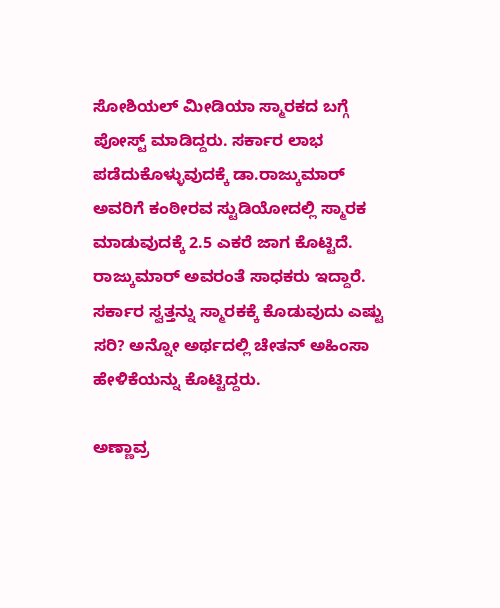ಸೋಶಿಯಲ್ ಮೀಡಿಯಾ ಸ್ಮಾರಕದ ಬಗ್ಗೆ ಪೋಸ್ಟ್ ಮಾಡಿದ್ದರು. ಸರ್ಕಾರ ಲಾಭ ಪಡೆದುಕೊಳ್ಳುವುದಕ್ಕೆ ಡಾ.ರಾಜ್ಕುಮಾರ್ ಅವರಿಗೆ ಕಂಠೀರವ ಸ್ಟುಡಿಯೋದಲ್ಲಿ ಸ್ಮಾರಕ ಮಾಡುವುದಕ್ಕೆ 2.5 ಎಕರೆ ಜಾಗ ಕೊಟ್ಟಿದೆ. ರಾಜ್ಕುಮಾರ್ ಅವರಂತೆ ಸಾಧಕರು ಇದ್ದಾರೆ. ಸರ್ಕಾರ ಸ್ವತ್ತನ್ನು ಸ್ಮಾರಕಕ್ಕೆ ಕೊಡುವುದು ಎಷ್ಟು ಸರಿ? ಅನ್ನೋ ಅರ್ಥದಲ್ಲಿ ಚೇತನ್ ಅಹಿಂಸಾ ಹೇಳಿಕೆಯನ್ನು ಕೊಟ್ಟಿದ್ದರು.

ಅಣ್ಣಾವ್ರ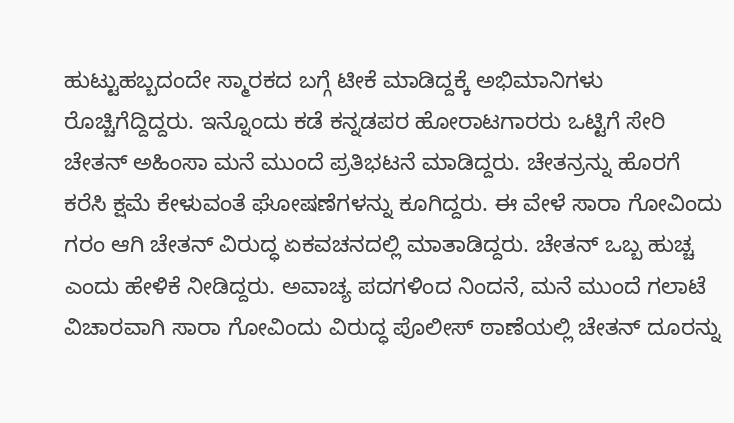ಹುಟ್ಟುಹಬ್ಬದಂದೇ ಸ್ಮಾರಕದ ಬಗ್ಗೆ ಟೀಕೆ ಮಾಡಿದ್ದಕ್ಕೆ ಅಭಿಮಾನಿಗಳು ರೊಚ್ಚಿಗೆದ್ದಿದ್ದರು. ಇನ್ನೊಂದು ಕಡೆ ಕನ್ನಡಪರ ಹೋರಾಟಗಾರರು ಒಟ್ಟಿಗೆ ಸೇರಿ ಚೇತನ್ ಅಹಿಂಸಾ ಮನೆ ಮುಂದೆ ಪ್ರತಿಭಟನೆ ಮಾಡಿದ್ದರು. ಚೇತನ್ರನ್ನು ಹೊರಗೆ ಕರೆಸಿ ಕ್ಷಮೆ ಕೇಳುವಂತೆ ಘೋಷಣೆಗಳನ್ನು ಕೂಗಿದ್ದರು. ಈ ವೇಳೆ ಸಾರಾ ಗೋವಿಂದು ಗರಂ ಆಗಿ ಚೇತನ್ ವಿರುದ್ಧ ಏಕವಚನದಲ್ಲಿ ಮಾತಾಡಿದ್ದರು. ಚೇತನ್ ಒಬ್ಬ ಹುಚ್ಚ ಎಂದು ಹೇಳಿಕೆ ನೀಡಿದ್ದರು. ಅವಾಚ್ಯ ಪದಗಳಿಂದ ನಿಂದನೆ, ಮನೆ ಮುಂದೆ ಗಲಾಟೆ ವಿಚಾರವಾಗಿ ಸಾರಾ ಗೋವಿಂದು ವಿರುದ್ಧ ಪೊಲೀಸ್ ಠಾಣೆಯಲ್ಲಿ ಚೇತನ್ ದೂರನ್ನು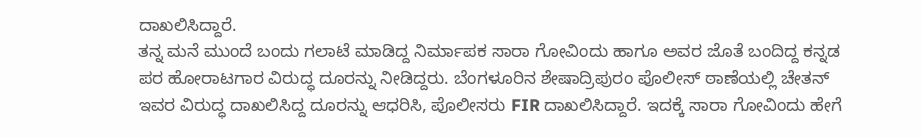ದಾಖಲಿಸಿದ್ದಾರೆ.
ತನ್ನ ಮನೆ ಮುಂದೆ ಬಂದು ಗಲಾಟೆ ಮಾಡಿದ್ದ ನಿರ್ಮಾಪಕ ಸಾರಾ ಗೋವಿಂದು ಹಾಗೂ ಅವರ ಜೊತೆ ಬಂದಿದ್ದ ಕನ್ನಡ ಪರ ಹೋರಾಟಗಾರ ವಿರುದ್ಧ ದೂರನ್ನು ನೀಡಿದ್ದರು. ಬೆಂಗಳೂರಿನ ಶೇಷಾದ್ರಿಪುರಂ ಪೊಲೀಸ್ ಠಾಣೆಯಲ್ಲಿ ಚೇತನ್ ಇವರ ವಿರುದ್ಧ ದಾಖಲಿಸಿದ್ದ ದೂರನ್ನು ಆಧರಿಸಿ, ಪೊಲೀಸರು FIR ದಾಖಲಿಸಿದ್ದಾರೆ. ಇದಕ್ಕೆ ಸಾರಾ ಗೋವಿಂದು ಹೇಗೆ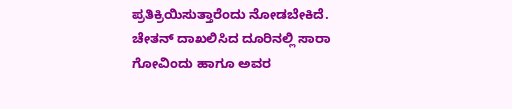ಪ್ರತಿಕ್ರಿಯಿಸುತ್ತಾರೆಂದು ನೋಡಬೇಕಿದೆ.
ಚೇತನ್ ದಾಖಲಿಸಿದ ದೂರಿನಲ್ಲಿ ಸಾರಾ ಗೋವಿಂದು ಹಾಗೂ ಅವರ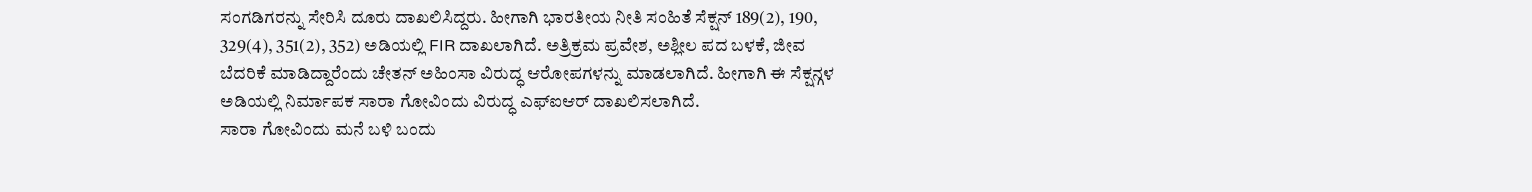ಸಂಗಡಿಗರನ್ನು ಸೇರಿಸಿ ದೂರು ದಾಖಲಿಸಿದ್ದರು. ಹೀಗಾಗಿ ಭಾರತೀಯ ನೀತಿ ಸಂಹಿತೆ ಸೆಕ್ಷನ್ 189(2), 190, 329(4), 351(2), 352) ಅಡಿಯಲ್ಲಿ FIR ದಾಖಲಾಗಿದೆ. ಅತ್ರಿಕ್ರಮ ಪ್ರವೇಶ, ಅಶ್ಲೀಲ ಪದ ಬಳಕೆ, ಜೀವ ಬೆದರಿಕೆ ಮಾಡಿದ್ದಾರೆಂದು ಚೇತನ್ ಅಹಿಂಸಾ ವಿರುದ್ಧ ಆರೋಪಗಳನ್ನು ಮಾಡಲಾಗಿದೆ. ಹೀಗಾಗಿ ಈ ಸೆಕ್ಷನ್ಗಳ ಅಡಿಯಲ್ಲಿ ನಿರ್ಮಾಪಕ ಸಾರಾ ಗೋವಿಂದು ವಿರುದ್ಧ ಎಫ್ಐಆರ್ ದಾಖಲಿಸಲಾಗಿದೆ.
ಸಾರಾ ಗೋವಿಂದು ಮನೆ ಬಳಿ ಬಂದು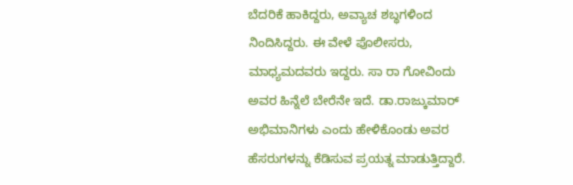ಬೆದರಿಕೆ ಹಾಕಿದ್ದರು, ಅವ್ಯಾಚ ಶಬ್ಧಗಳಿಂದ ನಿಂದಿಸಿದ್ದರು. ಈ ವೇಳೆ ಪೊಲೀಸರು, ಮಾಧ್ಯಮದವರು ಇದ್ದರು. ಸಾ ರಾ ಗೋವಿಂದು ಅವರ ಹಿನ್ನೆಲೆ ಬೇರೆನೇ ಇದೆ. ಡಾ.ರಾಜ್ಕುಮಾರ್ ಅಭಿಮಾನಿಗಳು ಎಂದು ಹೇಳಿಕೊಂಡು ಅವರ ಹೆಸರುಗಳನ್ನು ಕೆಡಿಸುವ ಪ್ರಯತ್ನ ಮಾಡುತ್ತಿದ್ದಾರೆ.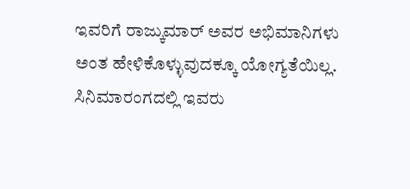ಇವರಿಗೆ ರಾಜ್ಕುಮಾರ್ ಅವರ ಅಭಿಮಾನಿಗಳು ಅಂತ ಹೇಳಿಕೊಳ್ಳುವುದಕ್ಕೂ ಯೋಗ್ಯತೆಯಿಲ್ಲ. ಸಿನಿಮಾರಂಗದಲ್ಲಿ ಇವರು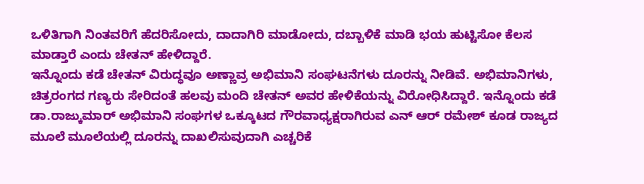ಒಳಿತಿಗಾಗಿ ನಿಂತವರಿಗೆ ಹೆದರಿಸೋದು, ದಾದಾಗಿರಿ ಮಾಡೋದು, ದಬ್ಬಾಳಿಕೆ ಮಾಡಿ ಭಯ ಹುಟ್ಟಿಸೋ ಕೆಲಸ ಮಾಡ್ತಾರೆ ಎಂದು ಚೇತನ್ ಹೇಳಿದ್ದಾರೆ.
ಇನ್ನೊಂದು ಕಡೆ ಚೇತನ್ ವಿರುದ್ಧವೂ ಅಣ್ಣಾವ್ರ ಅಭಿಮಾನಿ ಸಂಘಟನೆಗಳು ದೂರನ್ನು ನೀಡಿವೆ. ಅಭಿಮಾನಿಗಳು, ಚಿತ್ರರಂಗದ ಗಣ್ಯರು ಸೇರಿದಂತೆ ಹಲವು ಮಂದಿ ಚೇತನ್ ಅವರ ಹೇಳಿಕೆಯನ್ನು ವಿರೋಧಿಸಿದ್ದಾರೆ. ಇನ್ನೊಂದು ಕಡೆ ಡಾ.ರಾಜ್ಕುಮಾರ್ ಅಭಿಮಾನಿ ಸಂಘಗಳ ಒಕ್ಕೂಟದ ಗೌರವಾಧ್ಯಕ್ಷರಾಗಿರುವ ಎನ್ ಆರ್ ರಮೇಶ್ ಕೂಡ ರಾಜ್ಯದ ಮೂಲೆ ಮೂಲೆಯಲ್ಲಿ ದೂರನ್ನು ದಾಖಲಿಸುವುದಾಗಿ ಎಚ್ಚರಿಕೆ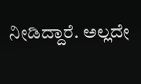ನೀಡಿದ್ದಾರೆ. ಅಲ್ಲದೇ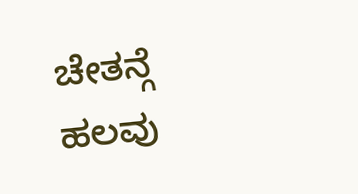ಚೇತನ್ಗೆ ಹಲವು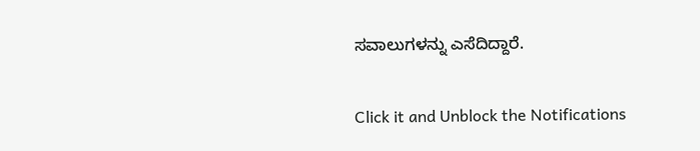ಸವಾಲುಗಳನ್ನು ಎಸೆದಿದ್ದಾರೆ.


Click it and Unblock the Notifications